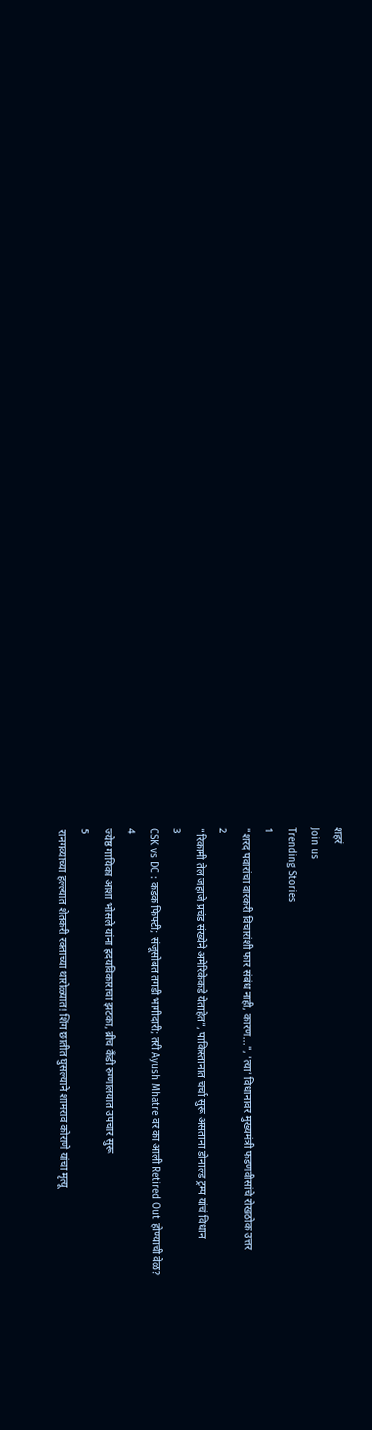शहरं
Join us
Trending Stories
1
"शरद पवारांचा वारकरी विचारांशी फार संबंध नाही, कारण...", 'त्या' विधानावर मुख्यमंत्री फडणवीसांचे रोखठोक उत्तर
2
"रिकामी तेल जहाजे प्रचंड संख्येने अमेरिकेकडे येताहेत", पाकिस्तानात चर्चा सुरू असताना डोनाल्ड ट्रम्प यांचं विधान
3
CSK vs DC : कडक फिफ्टी; संजूसोबत तगडी भागीदारी; तरी Ayush Mhatre वर का आली Retired Out होण्याची वेळ?
4
ज्येष्ठ गायिका आशा भोसले यांना ह्रदयविकाराचा झटका, ब्रीच कँडी रुग्णालयात उपचार सुरू
5
रानगव्याच्या हल्ल्यात शेतकरी रक्ताच्या थारोळ्यात! शिंग छातीत घुसल्याने शामराव कोराणे यांचा मृत्यू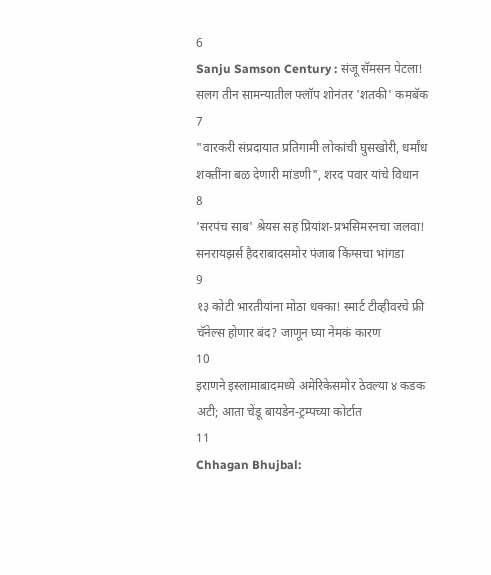6
Sanju Samson Century : संजू सॅमसन पेटला! सलग तीन सामन्यातील फ्लॉप शोनंतर 'शतकी' कमबॅक
7
"वारकरी संप्रदायात प्रतिगामी लोकांची घुसखोरी, धर्मांध शक्तींना बळ देणारी मांडणी", शरद पवार यांचे विधान
8
'सरपंच साब' श्रेयस सह प्रियांश-प्रभसिमरनचा जलवा! सनरायझर्स हैदराबादसमोर पंजाब किंग्सचा भांगडा
9
१३ कोटी भारतीयांना मोठा धक्का! स्मार्ट टीव्हीवरचे फ्री चॅनेल्स होणार बंद? जाणून घ्या नेमकं कारण
10
इराणने इस्लामाबादमध्ये अमेरिकेसमोर ठेवल्या ४ कडक अटी; आता चेंडू बायडेन-ट्रम्पच्या कोर्टात
11
Chhagan Bhujbal: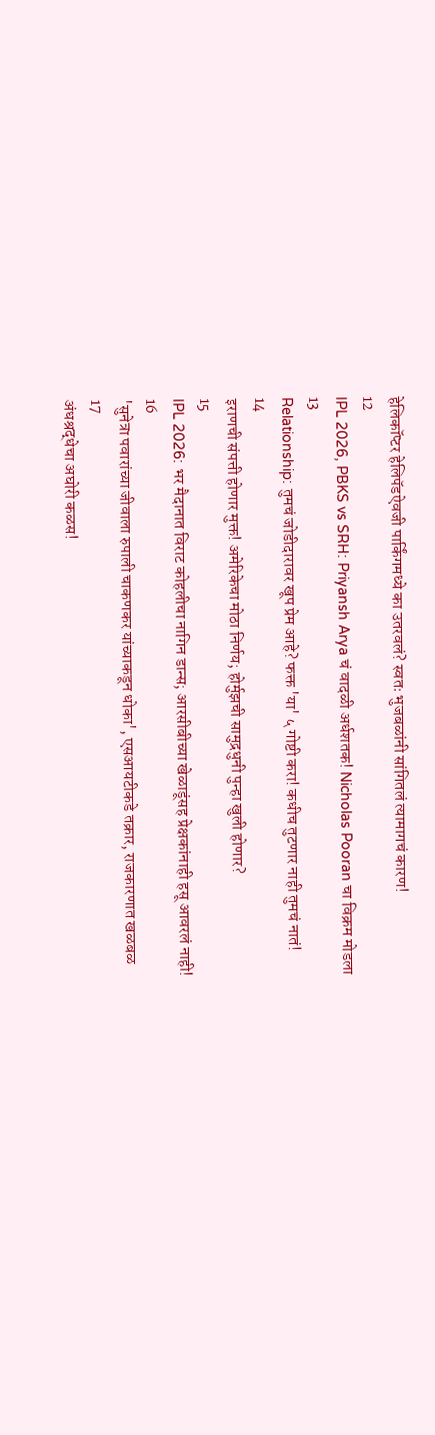हेलिकॉप्टर हेलिपॅडऐवजी पार्किंगमध्ये का उतरवलं? स्वतः भुजबळांनी सांगितलं त्यामागचं कारण!
12
IPL 2026, PBKS vs SRH: Priyansh Arya चं वादळी अर्धशतक! Nicholas Pooran चा विक्रम मोडला
13
Relationship: तुमचं जोडीदारावर खूप प्रेम आहे? फक्त 'या' ५ गोष्टी करा! कधीच तुटणार नाही तुमचं नातं!
14
इराणची संपत्ती होणार मुक्त! अमेरिकेचा मोठा निर्णय; होर्मुझची सामुद्रधुनी पुन्हा खुली होणार?
15
IPL 2026: भर मैदानात विराट कोहलीचा नागिन डान्स; आरसीबीच्या खेळाडूंसह प्रेक्षकांनाही हसू आवरलं नाही!
16
'सुनेत्रा पवारांच्या जीवाला रुपाली चाकणकर यांच्याकडून धोका', एसआयटीकडे तक्रार, राजकारणात खळबळ
17
अंधश्रद्धेचा अघोरी कळस!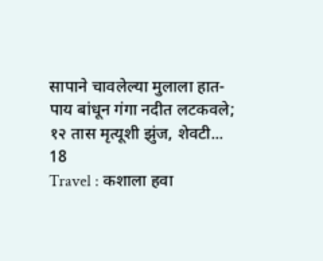सापाने चावलेल्या मुलाला हात-पाय बांधून गंगा नदीत लटकवले; १२ तास मृत्यूशी झुंज, शेवटी...
18
Travel : कशाला हवा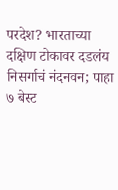परदेश? भारताच्या दक्षिण टोकावर दडलंय निसर्गाचं नंदनवन; पाहा ७ बेस्ट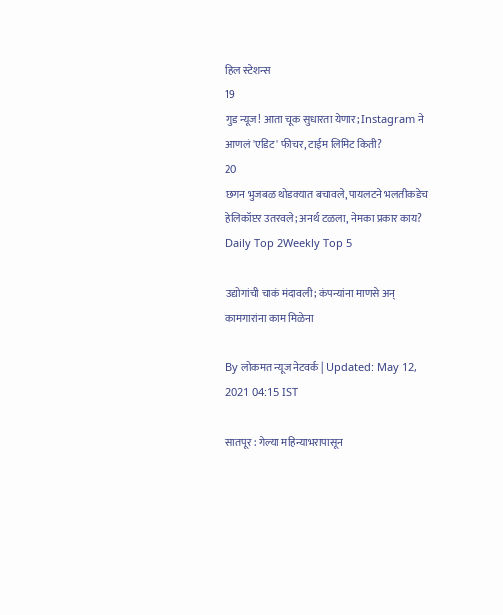हिल स्टेशन्स
19
गुड न्यूज! आता चूक सुधारता येणार; Instagram ने आणलं 'एडिट' फीचर, टाईम लिमिट किती?
20
छगन भुजबळ थोडक्यात बचावले, पायलटने भलतीकडेच हेलिकॉप्टर उतरवले; अनर्थ टळला, नेमका प्रकार काय?
Daily Top 2Weekly Top 5

उद्योगांची चाकं मंदावली; कंपन्यांना माणसे अन्‌ कामगारांना काम मिळेना

By लोकमत न्यूज नेटवर्क | Updated: May 12, 2021 04:15 IST

सातपूर : गेल्या महिन्याभरापासून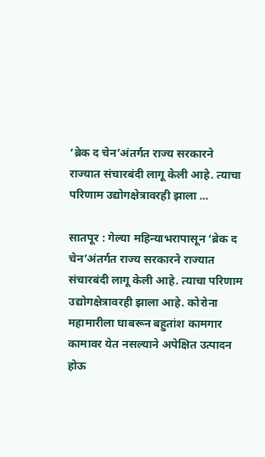‘ब्रेक द चेन’अंतर्गत राज्य सरकारने राज्यात संचारबंदी लागू केली आहे. त्याचा परिणाम उद्योगक्षेत्रावरही झाला ...

सातपूर : गेल्या महिन्याभरापासून ‘ब्रेक द चेन’अंतर्गत राज्य सरकारने राज्यात संचारबंदी लागू केली आहे. त्याचा परिणाम उद्योगक्षेत्रावरही झाला आहे. कोरोना महामारीला घाबरून बहुतांश कामगार कामावर येत नसल्याने अपेक्षित उत्पादन होऊ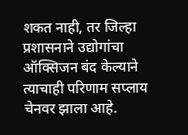शकत नाही, तर जिल्हा प्रशासनाने उद्योगांचा ऑक्सिजन बंद केल्याने त्याचाही परिणाम सप्लाय चेनवर झाला आहे.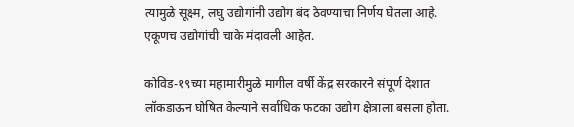त्यामुळे सूक्ष्म, लघु उद्योगांनी उद्योग बंद ठेवण्याचा निर्णय घेतला आहे. एकूणच उद्योगांची चाके मंदावली आहेत.

कोविड-१९च्या महामारीमुळे मागील वर्षी केंद्र सरकारने संपूर्ण देशात लॉकडाऊन घोषित केल्याने सर्वाधिक फटका उद्योग क्षेत्राला बसला होता.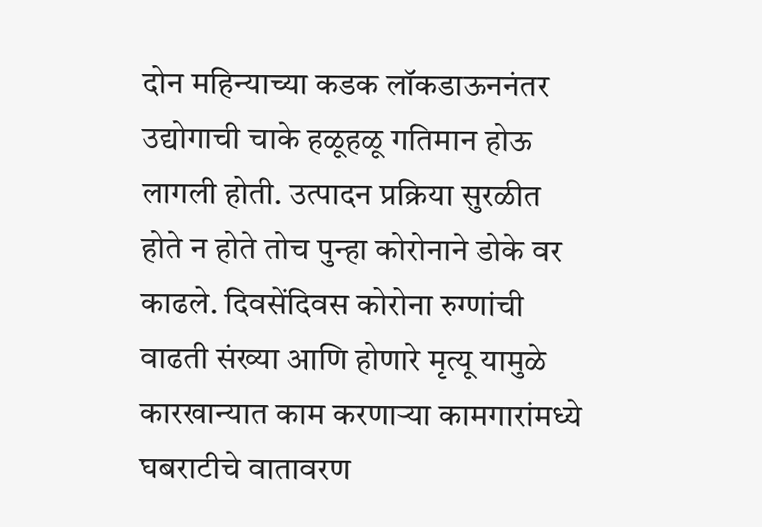दोन महिन्याच्या कडक लॉकडाऊननंतर उद्योगाची चाके हळूहळू गतिमान होऊ लागली होती. उत्पादन प्रक्रिया सुरळीत होते न होते तोच पुन्हा कोरोनाने डोके वर काढले. दिवसेंदिवस कोरोना रुग्णांची वाढती संख्या आणि होणारे मृत्यू यामुळे कारखान्यात काम करणाऱ्या कामगारांमध्ये घबराटीचे वातावरण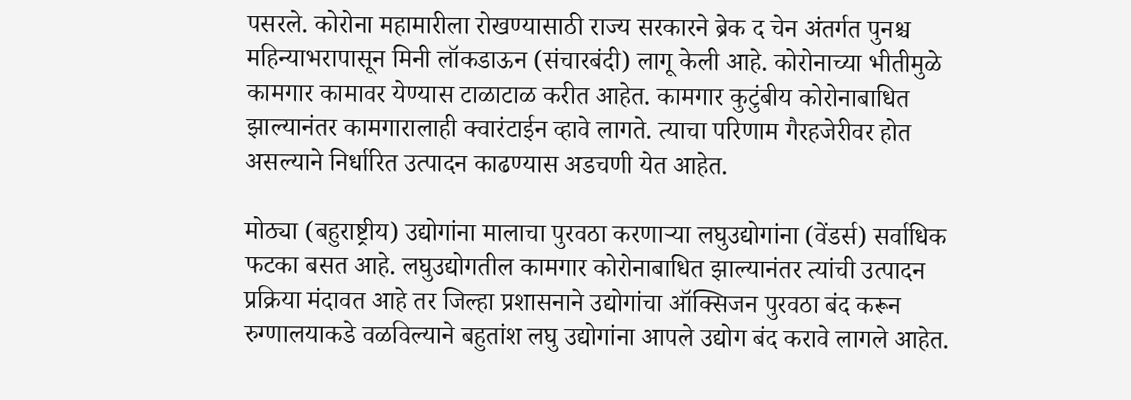पसरले. कोरोना महामारीला रोखण्यासाठी राज्य सरकारने ब्रेक द चेन अंतर्गत पुनश्च महिन्याभरापासून मिनी लॉकडाऊन (संचारबंदी) लागू केली आहे. कोरोनाच्या भीतीमुळे कामगार कामावर येण्यास टाळाटाळ करीत आहेत. कामगार कुटुंबीय कोरोनाबाधित झाल्यानंतर कामगारालाही क्वारंटाईन व्हावे लागते. त्याचा परिणाम गैरहजेरीवर होत असल्याने निर्धारित उत्पादन काढण्यास अडचणी येत आहेत.

मोठ्या (बहुराष्ट्रीय) उद्योगांना मालाचा पुरवठा करणाऱ्या लघुउद्योगांना (वेंडर्स) सर्वाधिक फटका बसत आहे. लघुउद्योगतील कामगार कोरोनाबाधित झाल्यानंतर त्यांची उत्पादन प्रक्रिया मंदावत आहे तर जिल्हा प्रशासनाने उद्योगांचा ऑक्सिजन पुरवठा बंद करून रुग्णालयाकडे वळविल्याने बहुतांश लघु उद्योगांना आपले उद्योग बंद करावे लागले आहेत.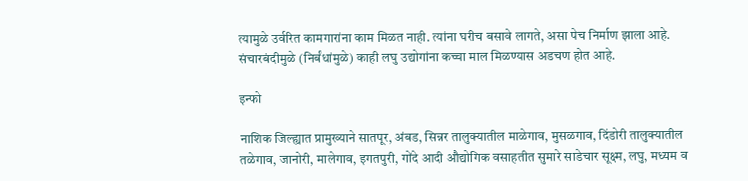त्यामुळे उर्वरित कामगारांना काम मिळत नाही. त्यांना घरीच बसावे लागते, असा पेच निर्माण झाला आहे. संचारबंदीमुळे (निर्बंधांमुळे) काही लघु उद्योगांना कच्चा माल मिळण्यास अडचण होत आहे.

इन्फो

नाशिक जिल्ह्यात प्रामुख्याने सातपूर, अंबड, सिन्नर तालुक्यातील माळेगाव, मुसळगाव, दिंडोरी तालुक्यातील तळेगाव, जानोरी, मालेगाव, इगतपुरी, गोंदे आदी औद्योगिक वसाहतीत सुमारे साडेचार सूक्ष्म, लघु, मध्यम व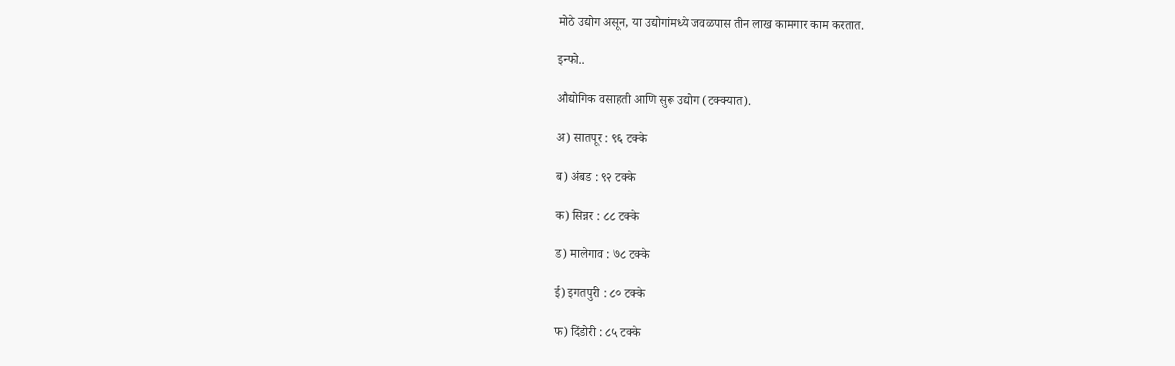मोठे उद्योग असून, या उद्योगांमध्ये जवळपास तीन लाख कामगार काम करतात.

इन्फो..

औद्योगिक वसाहती आणि सुरू उद्योग (टक्क्यात).

अ) सातपूर : ९६ टक्के

ब) अंबड : ९२ टक्के

क) सिन्नर : ८८ टक्के

ड) मालेगाव : ७८ टक्के

ई) इगतपुरी : ८० टक्के

फ) दिंडोरी : ८५ टक्के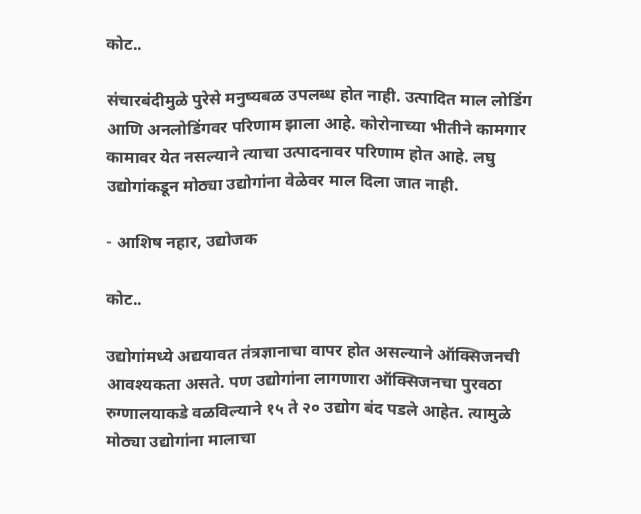कोट..

संचारबंदीमुळे पुरेसे मनुष्यबळ उपलब्ध होत नाही. उत्पादित माल लोडिंग आणि अनलोडिंगवर परिणाम झाला आहे. कोरोनाच्या भीतीने कामगार कामावर येत नसल्याने त्याचा उत्पादनावर परिणाम होत आहे. लघु उद्योगांकडून मोठ्या उद्योगांना वेळेवर माल दिला जात नाही.

- आशिष नहार, उद्योजक

कोट..

उद्योगांमध्ये अद्ययावत तंत्रज्ञानाचा वापर होत असल्याने ऑक्सिजनची आवश्यकता असते. पण उद्योगांना लागणारा ऑक्सिजनचा पुरवठा रुग्णालयाकडे वळविल्याने १५ ते २० उद्योग बंद पडले आहेत. त्यामुळे मोठ्या उद्योगांना मालाचा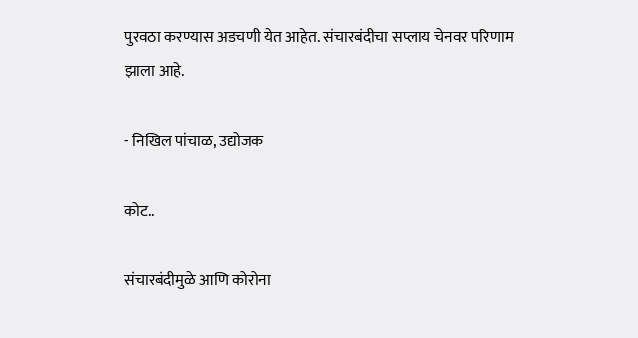पुरवठा करण्यास अडचणी येत आहेत. संचारबंदीचा सप्लाय चेनवर परिणाम झाला आहे.

- निखिल पांचाळ, उद्योजक

कोट..

संचारबंदीमुळे आणि कोरोना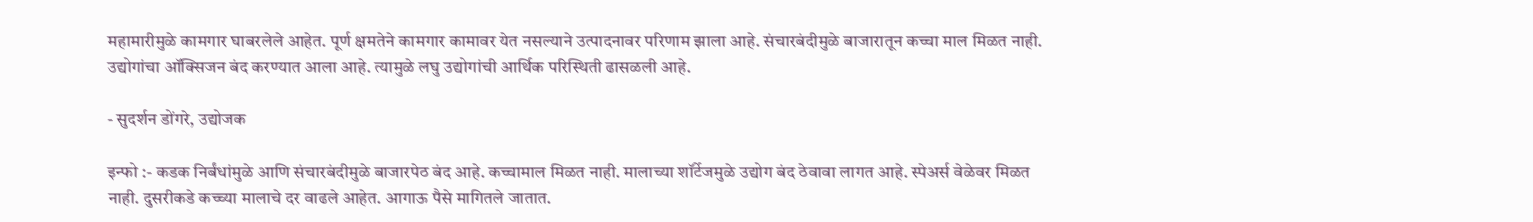महामारीमुळे कामगार घाबरलेले आहेत. पूर्ण क्षमतेने कामगार कामावर येत नसल्याने उत्पादनावर परिणाम झाला आहे. संचारबंदीमुळे बाजारातून कच्चा माल मिळत नाही. उद्योगांचा ऑक्सिजन बंद करण्यात आला आहे. त्यामुळे लघु उद्योगांची आर्थिक परिस्थिती ढासळली आहे.

- सुदर्शन डोंगरे, उद्योजक

इन्फो :- कडक निर्बंधांमुळे आणि संचारबंदीमुळे बाजारपेठ बंद आहे. कच्चामाल मिळत नाही. मालाच्या शॉर्टेजमुळे उद्योग बंद ठेवावा लागत आहे. स्पेअर्स वेळेवर मिळत नाही. दुसरीकडे कच्च्या मालाचे दर वाढले आहेत. आगाऊ पैसे मागितले जातात.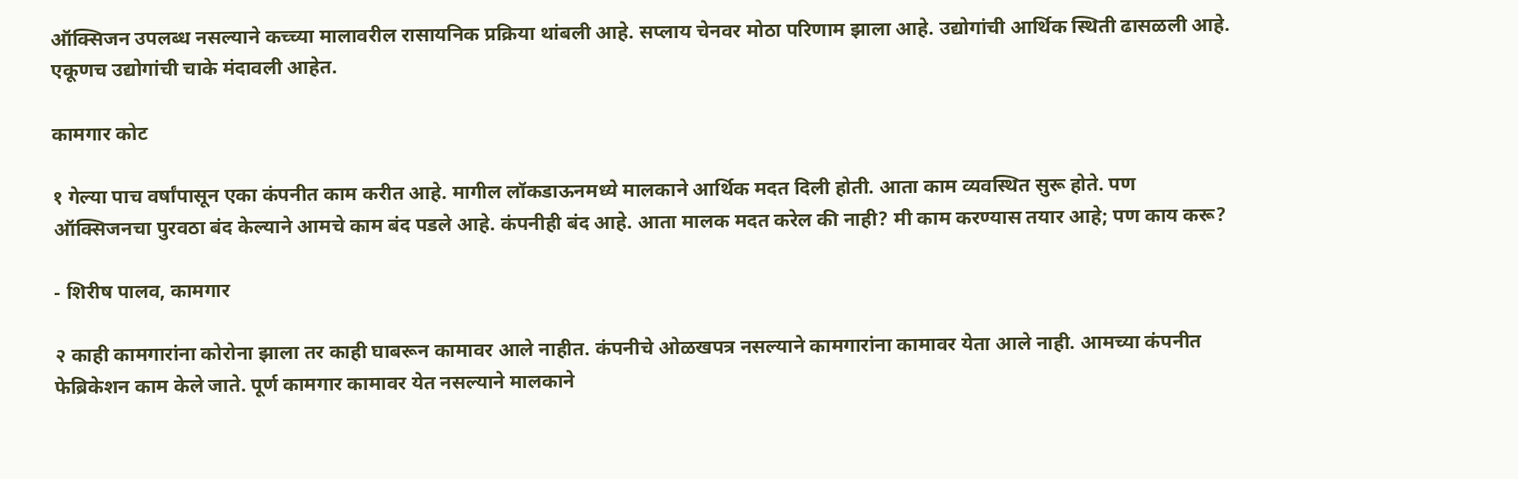ऑक्सिजन उपलब्ध नसल्याने कच्च्या मालावरील रासायनिक प्रक्रिया थांबली आहे. सप्लाय चेनवर मोठा परिणाम झाला आहे. उद्योगांची आर्थिक स्थिती ढासळली आहे. एकूणच उद्योगांची चाके मंदावली आहेत.

कामगार कोट

१ गेल्या पाच वर्षांपासून एका कंपनीत काम करीत आहे. मागील लॉकडाऊनमध्ये मालकाने आर्थिक मदत दिली होती. आता काम व्यवस्थित सुरू होते. पण ऑक्सिजनचा पुरवठा बंद केल्याने आमचे काम बंद पडले आहे. कंपनीही बंद आहे. आता मालक मदत करेल की नाही? मी काम करण्यास तयार आहे; पण काय करू?

- शिरीष पालव, कामगार

२ काही कामगारांना कोरोना झाला तर काही घाबरून कामावर आले नाहीत. कंपनीचे ओळखपत्र नसल्याने कामगारांना कामावर येता आले नाही. आमच्या कंपनीत फेब्रिकेशन काम केले जाते. पूर्ण कामगार कामावर येत नसल्याने मालकाने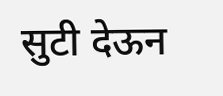सुटी देऊन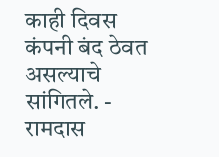काही दिवस कंपनी बंद ठेवत असल्याचे सांगितले. - रामदास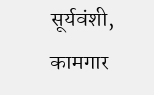सूर्यवंशी, कामगार